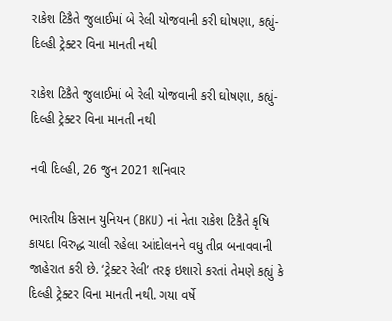રાકેશ ટિકૈતે જુલાઈમાં બે રેલી યોજવાની કરી ઘોષણા, કહ્યું- દિલ્હી ટ્રેક્ટર વિના માનતી નથી

રાકેશ ટિકૈતે જુલાઈમાં બે રેલી યોજવાની કરી ઘોષણા, કહ્યું- દિલ્હી ટ્રેક્ટર વિના માનતી નથી

નવી દિલ્હી, 26 જુન 2021 શનિવાર

ભારતીય કિસાન યુનિયન (BKU) નાં નેતા રાકેશ ટિકૈતે કૃષિ કાયદા વિરુદ્ધ ચાલી રહેલા આંદોલનને વધુ તીવ્ર બનાવવાની જાહેરાત કરી છે. ‘ટ્રેક્ટર રેલી’ તરફ ઇશારો કરતાં તેમણે કહ્યું કે દિલ્હી ટ્રેક્ટર વિના માનતી નથી. ગયા વર્ષે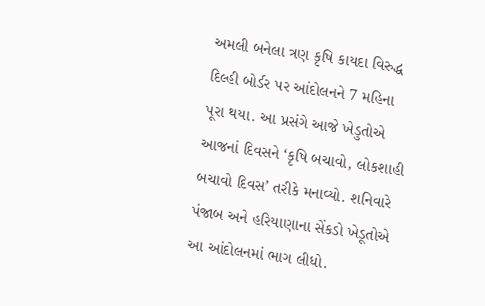અમલી બનેલા ત્રણ કૃષિ કાયદા વિરુદ્ધ દિલ્હી બોર્ડર પર આંદોલનને 7 મહિના પૂરા થયા. આ પ્રસંગે આજે ખેડુતોએ આજનાં દિવસને ‘કૃષિ બચાવો, લોકશાહી બચાવો દિવસ’ તરીકે મનાવ્યો. શનિવારે પંજાબ અને હરિયાણાના સેંકડો ખેડૂતોએ આ આંદોલનમાં ભાગ લીધો.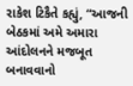રાકેશ ટિકૈતે કહ્યું, “આજની બેઠકમાં અમે અમારા આંદોલનને મજબૂત બનાવવાનો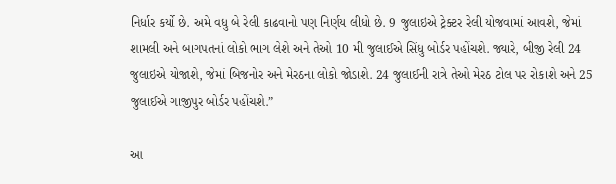નિર્ધાર કર્યો છે. અમે વધુ બે રેલી કાઢવાનો પણ નિર્ણય લીધો છે. 9 જુલાઇએ ટ્રેક્ટર રેલી યોજવામાં આવશે, જેમાં શામલી અને બાગપતનાં લોકો ભાગ લેશે અને તેઓ 10 મી જુલાઈએ સિંધુ બોર્ડર પહોંચશે. જ્યારે, બીજી રેલી 24 જુલાઇએ યોજાશે, જેમાં બિજનોર અને મેરઠના લોકો જોડાશે. 24 જુલાઈની રાત્રે તેઓ મેરઠ ટોલ પર રોકાશે અને 25 જુલાઈએ ગાજીપુર બોર્ડર પહોંચશે.”

આ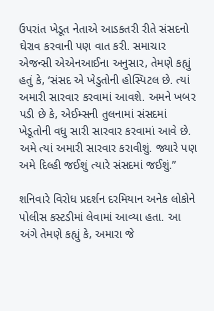ઉપરાંત ખેડૂત નેતાએ આડકતરી રીતે સંસદનો ઘેરાવ કરવાની પણ વાત કરી. સમાચાર એજન્સી એએનઆઈના અનુસાર, તેમણે કહ્યું હતું કે, ‘સંસદ એ ખેડુતોની હોસ્પિટલ છે. ત્યાં અમારી સારવાર કરવામાં આવશે. અમને ખબર પડી છે કે, એઈમ્સની તુલનામાં સંસદમાં ખેડૂતોની વધુ સારી સારવાર કરવામાં આવે છે. અમે ત્યાં અમારી સારવાર કરાવીશું. જ્યારે પણ અમે દિલ્હી જઈશું ત્યારે સંસદમાં જઈશું.”

શનિવારે વિરોધ પ્રદર્શન દરમિયાન અનેક લોકોને પોલીસ કસ્ટડીમાં લેવામાં આવ્યા હતા. આ અંગે તેમણે કહ્યું કે, અમારા જે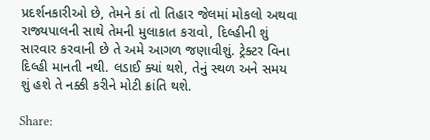પ્રદર્શનકારીઓ છે, તેમને કાં તો તિહાર જેલમાં મોકલો અથવા રાજ્યપાલની સાથે તેમની મુલાકાત કરાવો, દિલ્હીની શું સારવાર કરવાની છે તે અમે આગળ જણાવીશું. ટ્રેક્ટર વિના દિલ્હી માનતી નથી. લડાઈ ક્યાં થશે, તેનું સ્થળ અને સમય શું હશે તે નક્કી કરીને મોટી ક્રાંતિ થશે.

Share: